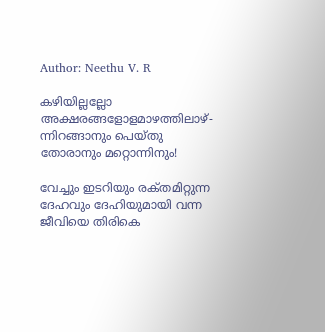Author: Neethu V. R

കഴിയില്ലല്ലോ അക്ഷരങ്ങളോളമാഴത്തിലാഴ്- ന്നിറങ്ങാനും പെയ്തു തോരാനും മറ്റൊന്നിനും!

വേച്ചും ഇടറിയും രക്‌തമിറ്റുന്ന ദേഹവും ദേഹിയുമായി വന്ന ജീവിയെ തിരികെ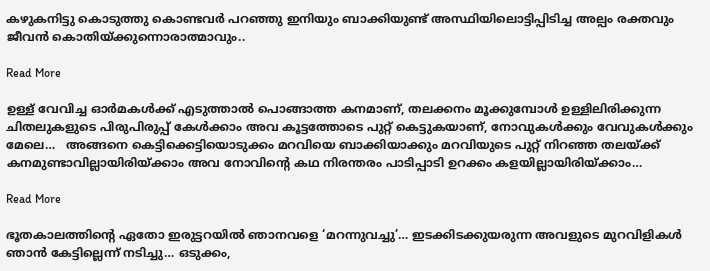കഴുകനിട്ടു കൊടുത്തു കൊണ്ടവർ പറഞ്ഞു ഇനിയും ബാക്കിയുണ്ട് അസ്ഥിയിലൊട്ടിപ്പിടിച്ച അല്പം രക്തവും ജീവൻ കൊതിയ്ക്കുന്നൊരാത്മാവും..

Read More

ഉള്ള് വേവിച്ച ഓർമകൾക്ക് എടുത്താൽ പൊങ്ങാത്ത കനമാണ്, തലക്കനം മൂക്കുമ്പോൾ ഉള്ളിലിരിക്കുന്ന ചിതലുകളുടെ പിരുപിരുപ്പ് കേൾക്കാം അവ കൂട്ടത്തോടെ പുറ്റ് കെട്ടുകയാണ്, നോവുകൾക്കും വേവുകൾക്കും മേലെ…   അങ്ങനെ കെട്ടിക്കെട്ടിയൊടുക്കം മറവിയെ ബാക്കിയാക്കും മറവിയുടെ പുറ്റ് നിറഞ്ഞ തലയ്ക്ക് കനമുണ്ടാവില്ലായിരിയ്ക്കാം അവ നോവിന്റെ കഥ നിരന്തരം പാടിപ്പാടി ഉറക്കം കളയില്ലായിരിയ്ക്കാം…

Read More

ഭൂതകാലത്തിന്റെ ഏതോ ഇരുട്ടറയിൽ ഞാനവളെ ‘മറന്നുവച്ചു’… ഇടക്കിടക്കുയരുന്ന അവളുടെ മുറവിളികൾ ഞാൻ കേട്ടില്ലെന്ന് നടിച്ചു… ഒടുക്കം,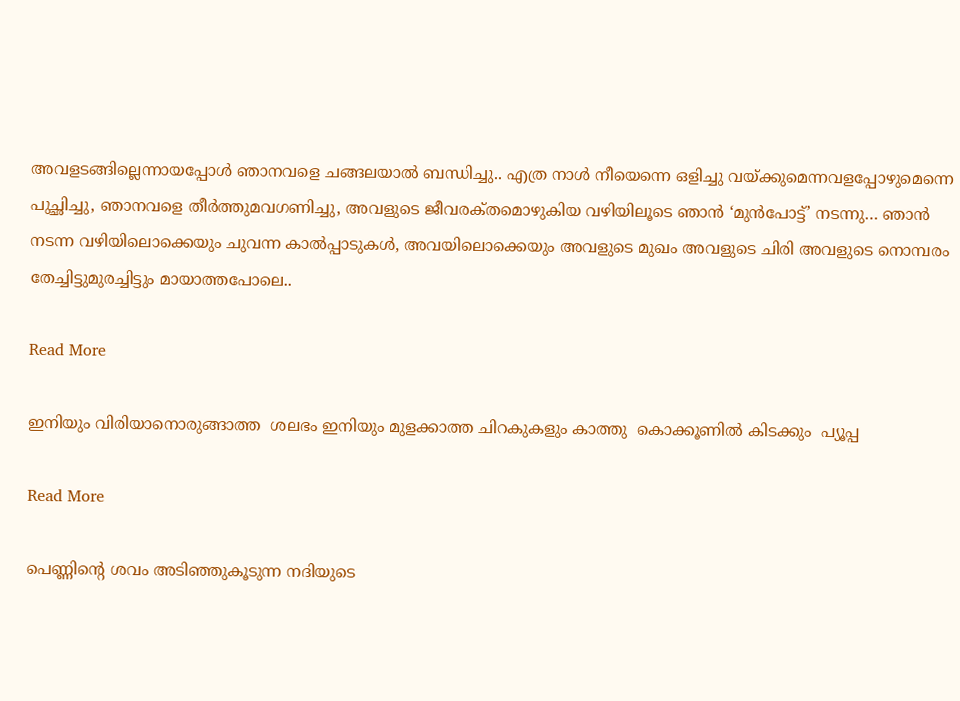അവളടങ്ങില്ലെന്നായപ്പോൾ ഞാനവളെ ചങ്ങലയാൽ ബന്ധിച്ചു.. എത്ര നാൾ നീയെന്നെ ഒളിച്ചു വയ്ക്കുമെന്നവളപ്പോഴുമെന്നെ പുച്ഛിച്ചു, ഞാനവളെ തീർത്തുമവഗണിച്ചു, അവളുടെ ജീവരക്‌തമൊഴുകിയ വഴിയിലൂടെ ഞാൻ ‘മുൻപോട്ട്’ നടന്നു… ഞാൻ നടന്ന വഴിയിലൊക്കെയും ചുവന്ന കാൽപ്പാടുകൾ, അവയിലൊക്കെയും അവളുടെ മുഖം അവളുടെ ചിരി അവളുടെ നൊമ്പരം തേച്ചിട്ടുമുരച്ചിട്ടും മായാത്തപോലെ..

Read More

ഇനിയും വിരിയാനൊരുങ്ങാത്ത  ശലഭം ഇനിയും മുളക്കാത്ത ചിറകുകളും കാത്തു  കൊക്കൂണിൽ കിടക്കും  പ്യൂപ്പ

Read More

പെണ്ണിന്റെ ശവം അടിഞ്ഞുകൂടുന്ന നദിയുടെ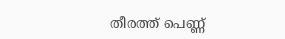തീരത്ത് പെണ്ണ്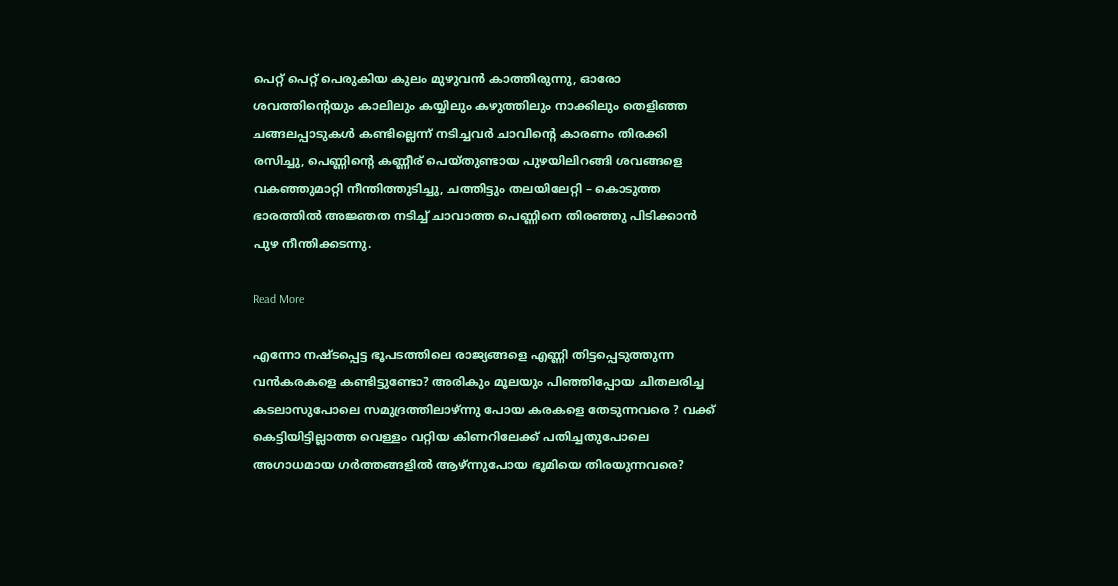പെറ്റ് പെറ്റ് പെരുകിയ കുലം മുഴുവൻ കാത്തിരുന്നു, ഓരോ ശവത്തിന്റെയും കാലിലും കയ്യിലും കഴുത്തിലും നാക്കിലും തെളിഞ്ഞ ചങ്ങലപ്പാടുകൾ കണ്ടില്ലെന്ന് നടിച്ചവർ ചാവിന്റെ കാരണം തിരക്കി രസിച്ചു, പെണ്ണിന്റെ കണ്ണീര് പെയ്തുണ്ടായ പുഴയിലിറങ്ങി ശവങ്ങളെ വകഞ്ഞുമാറ്റി നീന്തിത്തുടിച്ചു, ചത്തിട്ടും തലയിലേറ്റി – കൊടുത്ത ഭാരത്തിൽ അജ്ഞത നടിച്ച് ചാവാത്ത പെണ്ണിനെ തിരഞ്ഞു പിടിക്കാൻ പുഴ നീന്തിക്കടന്നു.

Read More

എന്നോ നഷ്ടപ്പെട്ട ഭൂപടത്തിലെ രാജ്യങ്ങളെ എണ്ണി തിട്ടപ്പെടുത്തുന്ന വൻകരകളെ കണ്ടിട്ടുണ്ടോ? അരികും മൂലയും പിഞ്ഞിപ്പോയ ചിതലരിച്ച കടലാസുപോലെ സമുദ്രത്തിലാഴ്ന്നു പോയ കരകളെ തേടുന്നവരെ ? വക്ക് കെട്ടിയിട്ടില്ലാത്ത വെള്ളം വറ്റിയ കിണറിലേക്ക് പതിച്ചതുപോലെ അഗാധമായ ഗർത്തങ്ങളിൽ ആഴ്ന്നുപോയ ഭൂമിയെ തിരയുന്നവരെ?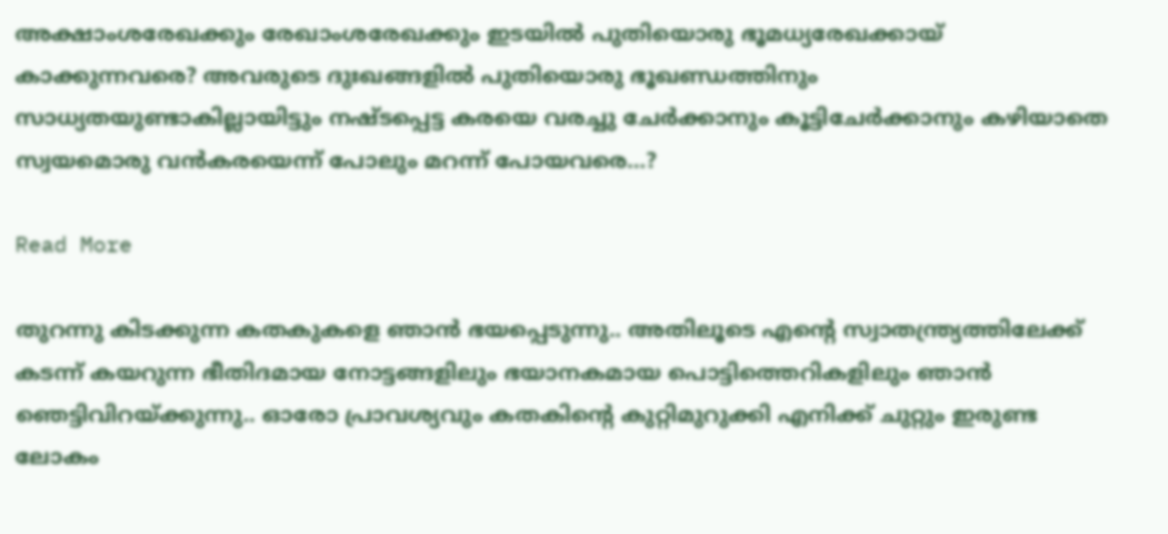അക്ഷാംശരേഖക്കും രേഖാംശരേഖക്കും ഇടയിൽ പുതിയൊരു ഭൂമധ്യരേഖക്കായ് കാക്കുന്നവരെ? അവരുടെ ദുഃഖങ്ങളിൽ പുതിയൊരു ഭൂഖണ്ഡത്തിനും സാധ്യതയുണ്ടാകില്ലായിട്ടും നഷ്ടപ്പെട്ട കരയെ വരച്ചു ചേർക്കാനും കൂട്ടിചേർക്കാനും കഴിയാതെ സ്വയമൊരു വൻകരയെന്ന് പോലും മറന്ന് പോയവരെ…?

Read More

തുറന്നു കിടക്കുന്ന കതകുകളെ ഞാൻ ഭയപ്പെടുന്നു.. അതിലൂടെ എന്റെ സ്വാതന്ത്ര്യത്തിലേക്ക് കടന്ന് കയറുന്ന ഭീതിദമായ നോട്ടങ്ങളിലും ഭയാനകമായ പൊട്ടിത്തെറികളിലും ഞാൻ ഞെട്ടിവിറയ്ക്കുന്നു.. ഓരോ പ്രാവശ്യവും കതകിന്റെ കുറ്റിമുറുക്കി എനിക്ക് ചുറ്റും ഇരുണ്ട ലോകം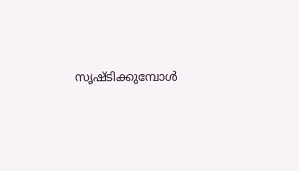സൃഷ്ടിക്കുമ്പോൾ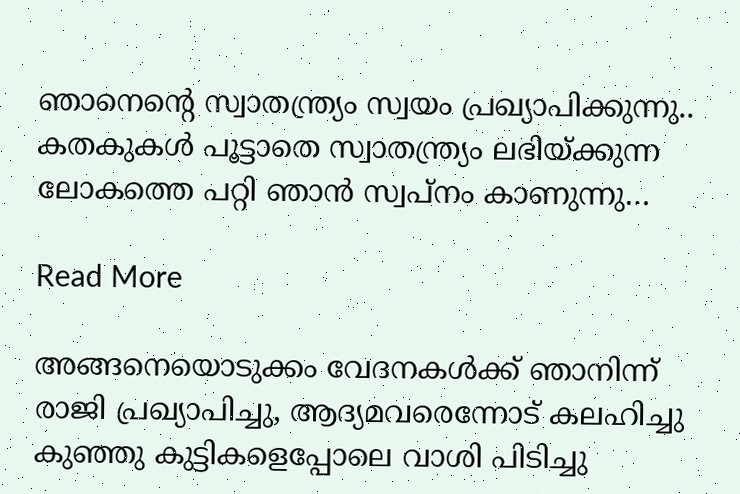ഞാനെന്റെ സ്വാതന്ത്ര്യം സ്വയം പ്രഖ്യാപിക്കുന്നു.. കതകുകൾ പൂട്ടാതെ സ്വാതന്ത്ര്യം ലഭിയ്ക്കുന്ന ലോകത്തെ പറ്റി ഞാൻ സ്വപ്നം കാണുന്നു…

Read More

അങ്ങനെയൊടുക്കം വേദനകൾക്ക് ഞാനിന്ന് രാജി പ്രഖ്യാപിച്ചു, ആദ്യമവരെന്നോട് കലഹിച്ചു കുഞ്ഞു കുട്ടികളെപ്പോലെ വാശി പിടിച്ചു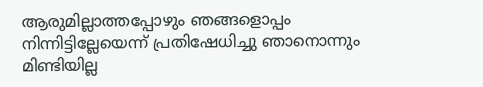ആരുമില്ലാത്തപ്പോഴും ഞങ്ങളൊപ്പം നിന്നിട്ടില്ലേയെന്ന് പ്രതിഷേധിച്ചു ഞാനൊന്നും മിണ്ടിയില്ല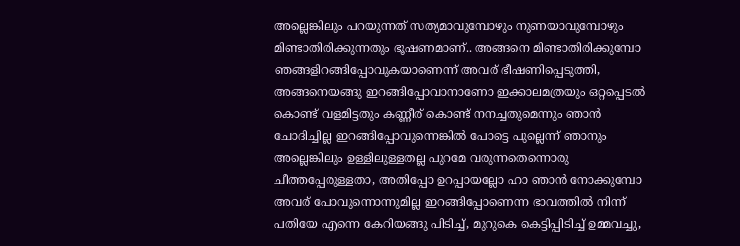അല്ലെങ്കിലും പറയുന്നത് സത്യമാവുമ്പോഴും നുണയാവുമ്പോഴും മിണ്ടാതിരിക്കുന്നതും ഭൂഷണമാണ്.. അങ്ങനെ മിണ്ടാതിരിക്കുമ്പോ ഞങ്ങളിറങ്ങിപ്പോവുകയാണെന്ന് അവര് ഭീഷണിപ്പെടുത്തി, അങ്ങനെയങ്ങു ഇറങ്ങിപ്പോവാനാണോ ഇക്കാലമത്രയും ഒറ്റപ്പെടൽ കൊണ്ട് വളമിട്ടതും കണ്ണീര് കൊണ്ട് നനച്ചതുമെന്നും ഞാൻ ചോദിച്ചില്ല ഇറങ്ങിപ്പോവുന്നെങ്കിൽ പോട്ടെ പുല്ലെന്ന് ഞാനും അല്ലെങ്കിലും ഉള്ളിലുള്ളതല്ല പുറമേ വരുന്നതെന്നൊരു ചീത്തപ്പേരുള്ളതാ, അതിപ്പോ ഉറപ്പായല്ലോ ഹാ ഞാൻ നോക്കുമ്പോ അവര് പോവുന്നൊന്നുമില്ല ഇറങ്ങിപ്പോണെന്ന ഭാവത്തിൽ നിന്ന് പതിയേ എന്നെ കേറിയങ്ങു പിടിച്ച്, മുറുകെ കെട്ടിപ്പിടിച്ച് ഉമ്മവച്ചു,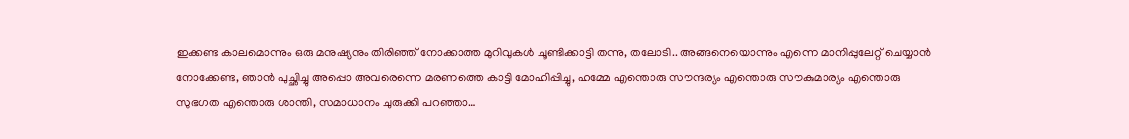ഇക്കണ്ട കാലമൊന്നും ഒരു മനുഷ്യനും തിരിഞ്ഞ് നോക്കാത്ത മുറിവുകൾ ചൂണ്ടിക്കാട്ടി തന്നു, തലോടി.. അങ്ങനെയൊന്നും എന്നെ മാനിപ്പുലേറ്റ് ചെയ്യാൻ നോക്കേണ്ട, ഞാൻ പുച്ഛിച്ചു അപ്പൊ അവരെന്നെ മരണത്തെ കാട്ടി മോഹിപ്പിച്ചു, ഹമ്മേ എന്തൊരു സൗന്ദര്യം എന്തൊരു സൗകുമാര്യം എന്തൊരു സുഭഗത എന്തൊരു ശാന്തി, സമാധാനം ചുരുക്കി പറഞ്ഞാ…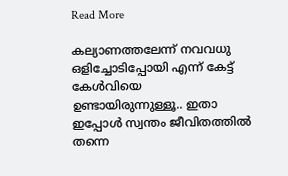Read More

കല്യാണത്തലേന്ന് നവവധു ഒളിച്ചോടിപ്പോയി എന്ന് കേട്ട് കേൾവിയെ ഉണ്ടായിരുന്നുള്ളൂ.. ഇതാ ഇപ്പോൾ സ്വന്തം ജീവിതത്തിൽ തന്നെ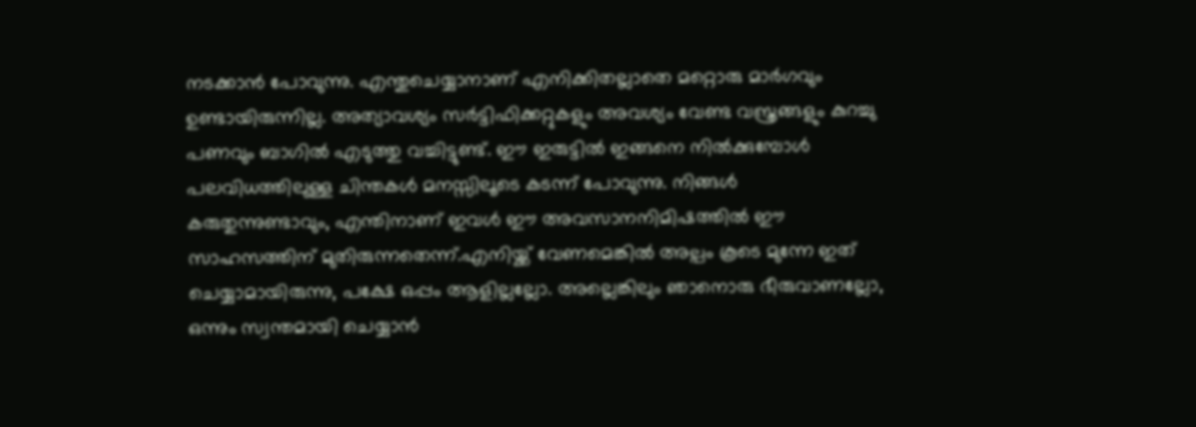നടക്കാൻ പോവുന്നു. എന്തുചെയ്യാനാണ് എനിക്കിതല്ലാതെ മറ്റൊരു മാർഗവും ഉണ്ടായിരുന്നില്ല. അത്യാവശ്യം സർട്ടിഫിക്കറ്റുകളും അവശ്യം വേണ്ട വസ്ത്രങ്ങളും കുറച്ചു പണവും ബാഗിൽ എടുത്തു വച്ചിട്ടുണ്ട്. ഈ ഇരുട്ടിൽ ഇങ്ങനെ നിൽക്കുമ്പോൾ പലവിധത്തിലുള്ള ചിന്തകൾ മനസ്സിലൂടെ കടന്ന് പോവുന്നു. നിങ്ങൾ കരുതുന്നുണ്ടാവും, എന്തിനാണ് ഇവൾ ഈ അവസാനനിമിഷത്തിൽ ഈ സാഹസത്തിന് മുതിരുന്നതെന്ന്.എനിയ്ക്ക് വേണമെങ്കിൽ അല്പം കൂടെ മുന്നേ ഇത് ചെയ്യാമായിരുന്നു, പക്ഷേ ഒപ്പം ആളില്ലല്ലോ. അല്ലെങ്കിലും ഞാനൊരു ഭീരുവാണല്ലോ, ഒന്നും സ്വന്തമായി ചെയ്യാൻ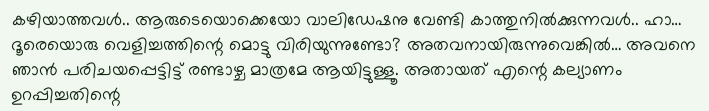കഴിയാത്തവൾ.. ആരുടെയൊക്കെയോ വാലിഡേഷനു വേണ്ടി കാത്തുനിൽക്കുന്നവൾ.. ഹാ… ദൂരെയൊരു വെളിച്ചത്തിന്റെ മൊട്ടു വിരിയുന്നുണ്ടോ? അതവനായിരുന്നുവെങ്കിൽ… അവനെ ഞാൻ പരിചയപ്പെട്ടിട്ട് രണ്ടാഴ്ച മാത്രമേ ആയിട്ടുള്ളൂ. അതായത് എന്റെ കല്യാണം ഉറപ്പിച്ചതിന്റെ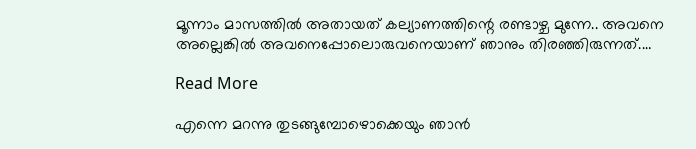മൂന്നാം മാസത്തിൽ അതായത് കല്യാണത്തിന്റെ രണ്ടാഴ്ച മുന്നേ.. അവനെ അല്ലെങ്കിൽ അവനെപ്പോലൊരുവനെയാണ് ഞാനും തിരഞ്ഞിരുന്നത്.…

Read More

എന്നെ മറന്നു തുടങ്ങുമ്പോഴൊക്കെയും ഞാൻ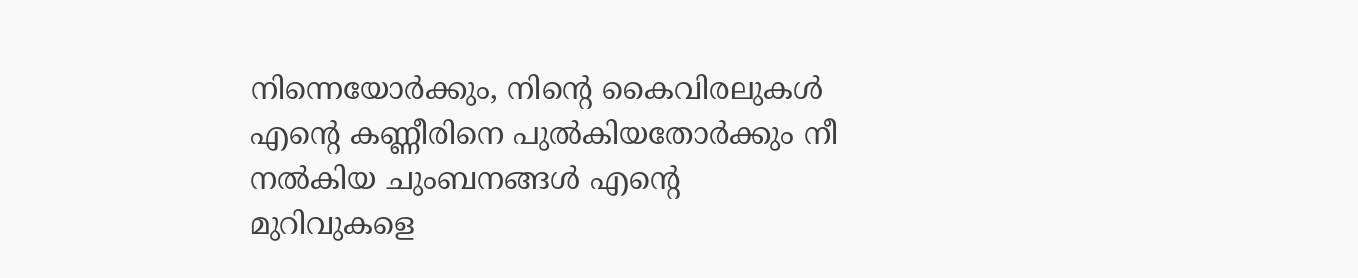നിന്നെയോർക്കും, നിന്റെ കൈവിരലുകൾ എന്റെ കണ്ണീരിനെ പുൽകിയതോർക്കും നീ നൽകിയ ചുംബനങ്ങൾ എന്റെ മുറിവുകളെ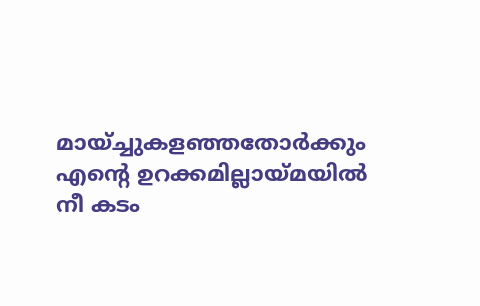മായ്ച്ചുകളഞ്ഞതോർക്കും എന്റെ ഉറക്കമില്ലായ്മയിൽ നീ കടം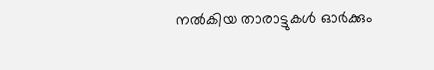നൽകിയ താരാട്ടുകൾ ഓർക്കും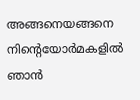അങ്ങനെയങ്ങനെ നിന്റെയോർമകളിൽ ഞാൻ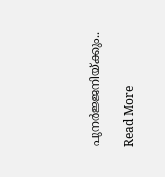പുനർജ്ജനിയ്ക്കും..

Read More